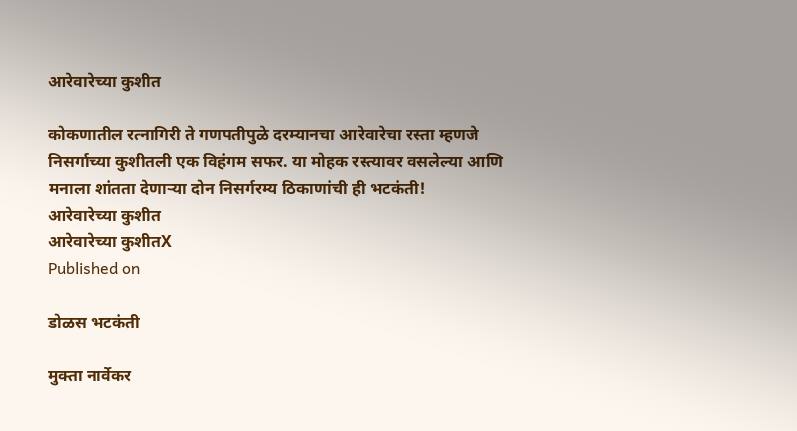आरेवारेच्या कुशीत

कोकणातील रत्नागिरी ते गणपतीपुळे दरम्यानचा आरेवारेचा रस्ता म्हणजे निसर्गाच्या कुशीतली एक विहंगम सफर. या मोहक रस्त्यावर वसलेल्या आणि मनाला शांतता देणाऱ्या दोन निसर्गरम्य ठिकाणांची ही भटकंती!
आरेवारेच्या कुशीत
आरेवारेच्या कुशीतX
Published on

डोळस भटकंती

मुक्ता नार्वेकर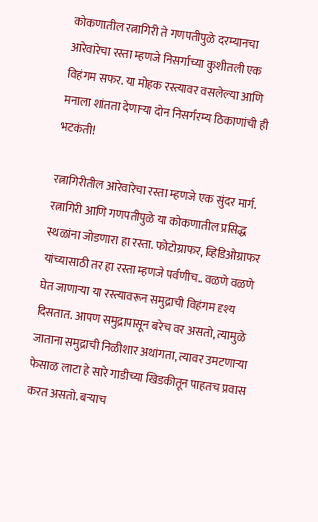कोकणातील रत्नागिरी ते गणपतीपुळे दरम्यानचा आरेवारेचा रस्ता म्हणजे निसर्गाच्या कुशीतली एक विहंगम सफर. या मोहक रस्त्यावर वसलेल्या आणि मनाला शांतता देणाऱ्या दोन निसर्गरम्य ठिकाणांची ही भटकंती!

रत्नागिरीतील आरेवारेचा रस्ता म्हणजे एक सुंदर मार्ग. रत्नागिरी आणि गणपतीपुळे या कोकणातील प्रसिद्ध स्थळांना जोडणारा हा रस्ता. फोटोग्राफर, व्हिडिओग्राफर यांच्यासाठी तर हा रस्ता म्हणजे पर्वणीच.. वळणे वळणे घेत जाणाऱ्या या रस्त्यावरून समुद्राची विहंगम दृश्य दिसतात. आपण समुद्रापासून बरेच वर असतो, त्यामुळे जाताना समुद्राची निळीशार अथांगता, त्यावर उमटणाऱ्या फेसाळ लाटा हे सारे गाडीच्या खिडकीतून पाहतच प्रवास करत असतो. बऱ्याच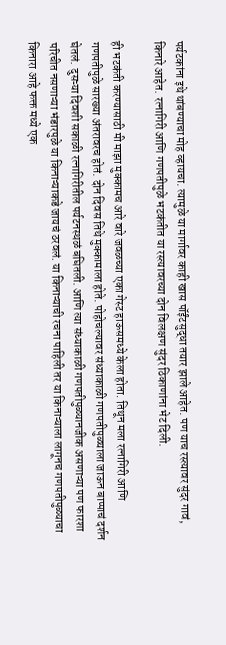पर्यटकांना इथे थांबण्याचा मोह व्हायचा. त्यामुळे या मार्गावर काही खास पॉईंटसुद्धा तयार झाले आहेत. पण याच रस्त्यावर सुंदर गावं, किनारे आहेत. रत्नागिरी आणि गणपतीपुळे भटकंतीत या रस्त्यावरच्या दोन विलक्षण सुंदर ठिकाणांना भेट दिली.

ही भटकंती करण्यासाठी मी माझा मुक्कामच आरे वारे जवळच्या एका गेस्ट हाऊसमध्ये केला होता. तिथून मला रत्नागिरी आणि गणपतीपुळे सारख्या अंतरावरच होतं. दोन दिवस तिथे मुक्कामाला होते. पोहोचल्यावर संध्याकाळी गणपतीपुळ्याला जाऊन बाप्पाचं दर्शन घेतलं. दुसऱ्या दिवशी सकाळी रत्नागिरीतील पर्यटनस्थळं बघितली. आणि त्या संध्याकाळी गणपतीपुळ्यानजीक असणाऱ्या पण फारशा परिचीत नसणाऱ्या भंडारपुळे या किनाऱ्याकडे जायचं ठरवलं. या किनाऱ्याची रचना पाहिली तर या किनाऱ्याला लागूनच गणपतीपुळ्याचा किनारा आहे फक्त मध्ये एक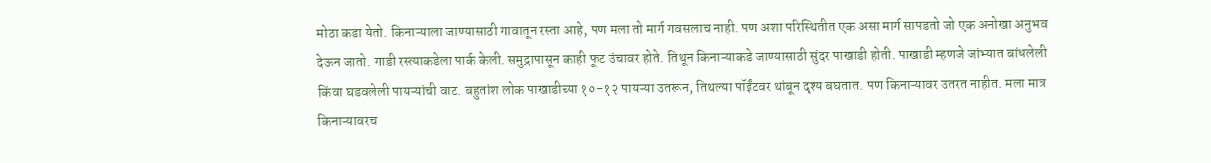मोठा कडा येतो. किनाऱ्याला जाण्यासाठी गावातून रस्ता आहे, पण मला तो मार्ग गवसलाच नाही. पण अशा परिस्थितीत एक असा मार्ग सापडतो जो एक अनोखा अनुभव देऊन जातो. गाडी रस्त्याकडेला पार्क केली. समुद्रापासून काही फूट उंचावर होते. तिथून किनाऱ्याकडे जाण्यासाठी सुंदर पाखाडी होती. पाखाडी म्हणजे जांभ्यात बांधलेली किंवा घडवलेली पायऱ्यांची वाट. बहुतांश लोक पाखाडीच्या १०-१२ पायऱ्या उतरून, तिथल्या पॉईंटवर थांबून दृश्य बघतात. पण किनाऱ्यावर उतरत नाहीत. मला मात्र किनाऱ्यावरच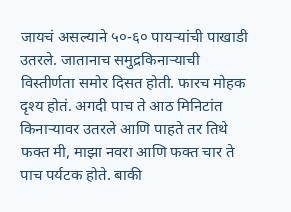जायचं असल्याने ५०-६० पायऱ्यांची पाखाडी उतरले. जातानाच समुद्रकिनाऱ्याची विस्तीर्णता समोर दिसत होती. फारच मोहक दृश्य होतं. अगदी पाच ते आठ मिनिटांत किनाऱ्यावर उतरले आणि पाहते तर तिथे फक्त मी, माझा नवरा आणि फक्त चार ते पाच पर्यटक होते. बाकी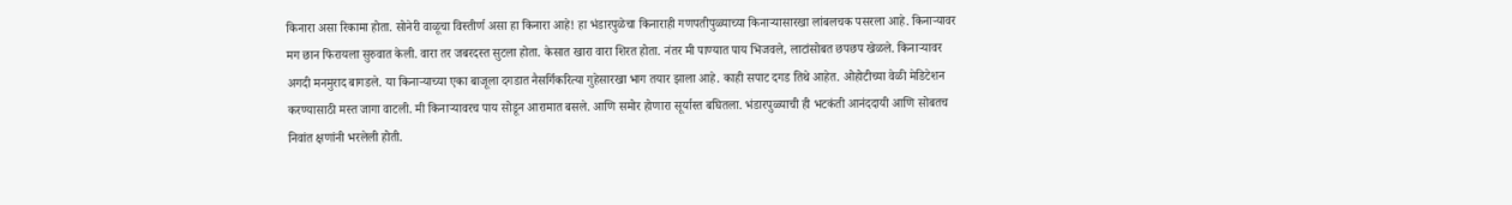किनारा असा रिकामा होता. सोनेरी वाळूचा विस्तीर्ण असा हा किनारा आहे! हा भंडारपुळेचा किनाराही गणपतीपुळ्याच्या किनाऱ्यासारखा लांबलचक पसरला आहे. किनाऱ्यावर मग छान फिरायला सुरुवात केली. वारा तर जबरदस्त सुटला होता. केसात खारा वारा शिरत होता. नंतर मी पाण्यात पाय भिजवले, लाटांसोबत छपछप खेळले. किनाऱ्यावर अगदी मनमुराद बागडले. या किनाऱ्याच्या एका बाजूला दगडात नैसर्गिकरित्या गुहेसारखा भाग तयार झाला आहे. काही सपाट दगड तिथे आहेत. ओहोटीच्या वेळी मेडिटेशन करण्यासाठी मस्त जागा वाटली. मी किनाऱ्यावरच पाय सोडून आरामात बसले. आणि समोर होणारा सूर्यास्त बघितला. भंडारपुळ्याची ही भटकंती आनंददायी आणि सोबतच निवांत क्षणांनी भरलेली होती.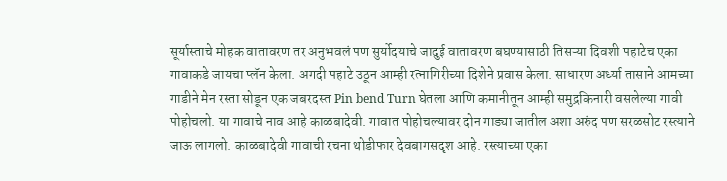सूर्यास्ताचे मोहक वातावरण तर अनुभवलं पण सुर्योदयाचे जादुई वातावरण बघण्यासाठी तिसऱ्या दिवशी पहाटेच एका गावाकडे जायचा प्लॅन केला. अगदी पहाटे उठून आम्ही रत्नागिरीच्या दिशेने प्रवास केला. साधारण अर्ध्या तासाने आमच्या गाडीने मेन रस्ता सोडून एक जबरदस्त Pin bend Turn घेतला आणि कमानीतून आम्ही समुद्रकिनारी वसलेल्या गावी पोहोचलो. या गावाचे नाव आहे काळबादेवी. गावात पोहोचल्यावर दोन गाड्या जातील अशा अरुंद पण सरळसोट रस्त्याने जाऊ लागलो. काळबादेवी गावाची रचना थोडीफार देवबागसदृश आहे. रस्त्याच्या एका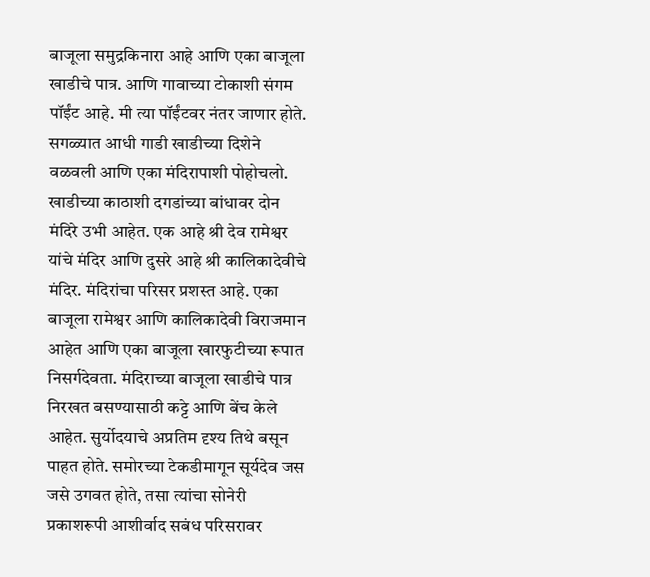बाजूला समुद्रकिनारा आहे आणि एका बाजूला खाडीचे पात्र. आणि गावाच्या टोकाशी संगम पॉईंट आहे. मी त्या पॉईंटवर नंतर जाणार होते. सगळ्यात आधी गाडी खाडीच्या दिशेने वळवली आणि एका मंदिरापाशी पोहोचलो. खाडीच्या काठाशी दगडांच्या बांधावर दोन मंदिरे उभी आहेत. एक आहे श्री देव रामेश्वर यांचे मंदिर आणि दुसरे आहे श्री कालिकादेवीचे मंदिर. मंदिरांचा परिसर प्रशस्त आहे. एका बाजूला रामेश्वर आणि कालिकादेवी विराजमान आहेत आणि एका बाजूला खारफुटीच्या रूपात निसर्गदेवता. मंदिराच्या बाजूला खाडीचे पात्र निरखत बसण्यासाठी कट्टे आणि बेंच केले आहेत. सुर्योदयाचे अप्रतिम दृश्य तिथे बसून पाहत होते. समोरच्या टेकडीमागून सूर्यदेव जस जसे उगवत होते, तसा त्यांचा सोनेरी प्रकाशरूपी आशीर्वाद सबंध परिसरावर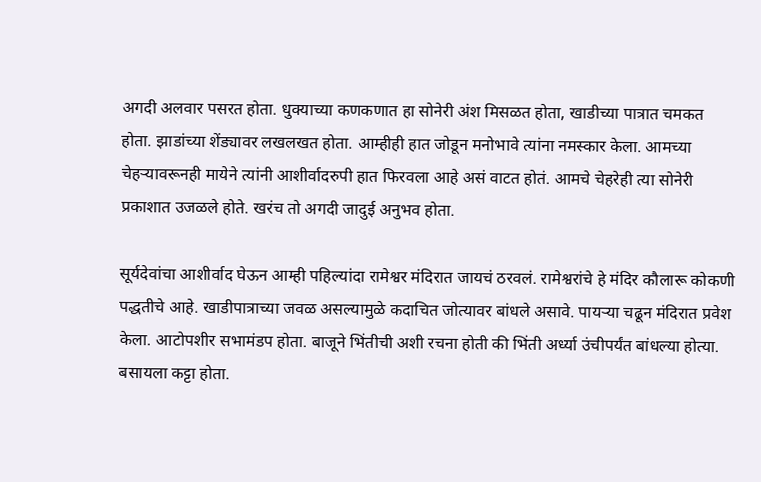अगदी अलवार पसरत होता. धुक्याच्या कणकणात हा सोनेरी अंश मिसळत होता, खाडीच्या पात्रात चमकत होता. झाडांच्या शेंड्यावर लखलखत होता. आम्हीही हात जोडून मनोभावे त्यांना नमस्कार केला. आमच्या चेहऱ्यावरूनही मायेने त्यांनी आशीर्वादरुपी हात फिरवला आहे असं वाटत होतं. आमचे चेहरेही त्या सोनेरी प्रकाशात उजळले होते. खरंच तो अगदी जादुई अनुभव होता.

सूर्यदेवांचा आशीर्वाद घेऊन आम्ही पहिल्यांदा रामेश्वर मंदिरात जायचं ठरवलं. रामेश्वरांचे हे मंदिर कौलारू कोकणी पद्धतीचे आहे. खाडीपात्राच्या जवळ असल्यामुळे कदाचित जोत्यावर बांधले असावे. पायऱ्या चढून मंदिरात प्रवेश केला. आटोपशीर सभामंडप होता. बाजूने भिंतीची अशी रचना होती की भिंती अर्ध्या उंचीपर्यंत बांधल्या होत्या. बसायला कट्टा होता.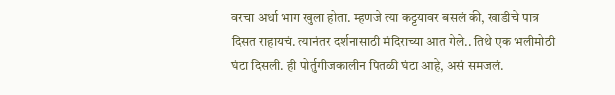वरचा अर्धा भाग खुला होता. म्हणजे त्या कट्टयावर बसलं की, खाडीचे पात्र दिसत राहायचं. त्यानंतर दर्शनासाठी मंदिराच्या आत गेले.. तिथे एक भलीमोठी घंटा दिसली. ही पोर्तुगीजकालीन पितळी घंटा आहे, असं समजलं.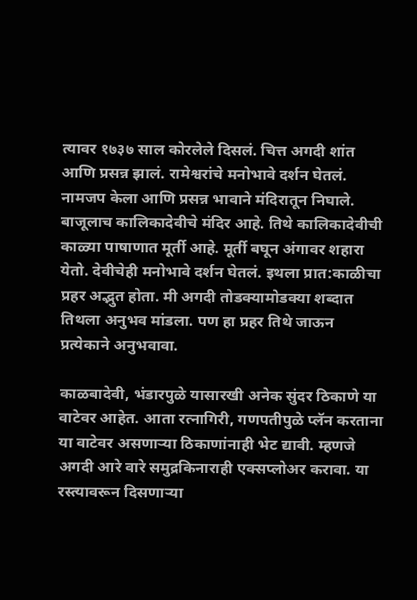त्यावर १७३७ साल कोरलेले दिसलं. चित्त अगदी शांत आणि प्रसन्न झालं. रामेश्वरांचे मनोभावे दर्शन घेतलं. नामजप केला आणि प्रसन्न भावाने मंदिरातून निघाले. बाजूलाच कालिकादेवीचे मंदिर आहे. तिथे कालिकादेवीची काळ्या पाषाणात मूर्ती आहे. मूर्ती बघून अंगावर शहारा येतो. देवीचेही मनोभावे दर्शन घेतलं. इथला प्रात:काळीचा प्रहर अद्भुत होता. मी अगदी तोडक्यामोडक्या शब्दात तिथला अनुभव मांडला. पण हा प्रहर तिथे जाऊन प्रत्येकाने अनुभवावा.

काळबादेवी, भंडारपुळे यासारखी अनेक सुंदर ठिकाणे या वाटेवर आहेत. आता रत्नागिरी, गणपतीपुळे प्लॅन करताना या वाटेवर असणाऱ्या ठिकाणांनाही भेट द्यावी. म्हणजे अगदी आरे वारे समुद्रकिनाराही एक्सप्लोअर करावा. या रस्त्यावरून दिसणाऱ्या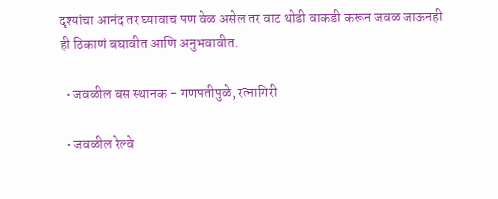दृश्यांचा आनंद तर घ्यावाच पण वेळ असेल तर वाट थोडी वाकडी करून जवळ जाऊनही ही ठिकाणं बघावीत आणि अनुभवावीत.

  • जवळील बस स्थानक - गणपतीपुळे, रत्नागिरी

  • जवळील रेल्वे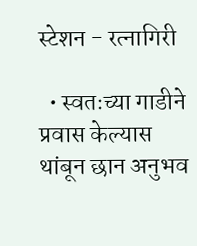स्टेशन - रत्नागिरी

  • स्वतःच्या गाडीने प्रवास केल्यास थांबून छान अनुभव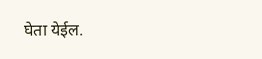घेता येईल.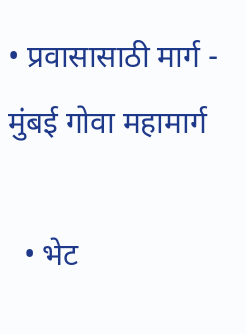• प्रवासासाठी मार्ग - मुंबई गोवा महामार्ग

  • भेट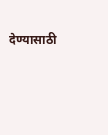देण्यासाठी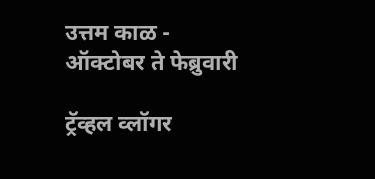उत्तम काळ - ऑक्टोबर ते फेब्रुवारी

ट्रॅव्हल व्लॉगर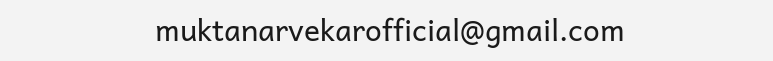muktanarvekarofficial@gmail.com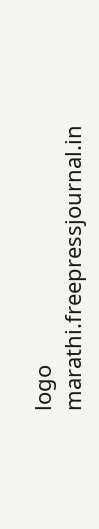logo
marathi.freepressjournal.in